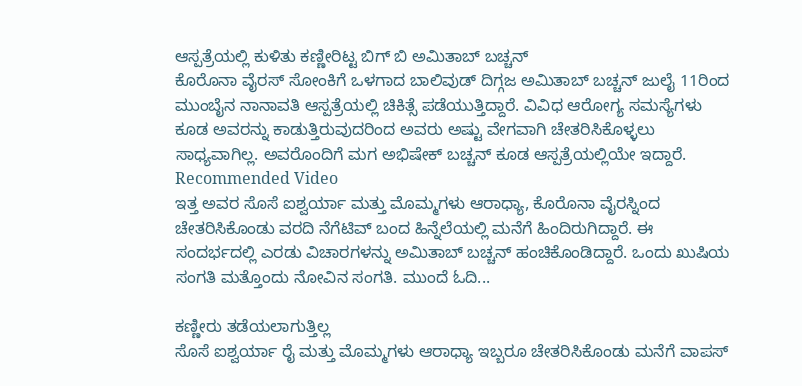ಆಸ್ಪತ್ರೆಯಲ್ಲಿ ಕುಳಿತು ಕಣ್ಣೀರಿಟ್ಟ ಬಿಗ್ ಬಿ ಅಮಿತಾಬ್ ಬಚ್ಚನ್
ಕೊರೊನಾ ವೈರಸ್ ಸೋಂಕಿಗೆ ಒಳಗಾದ ಬಾಲಿವುಡ್ ದಿಗ್ಗಜ ಅಮಿತಾಬ್ ಬಚ್ಚನ್ ಜುಲೈ 11ರಿಂದ ಮುಂಬೈನ ನಾನಾವತಿ ಆಸ್ಪತ್ರೆಯಲ್ಲಿ ಚಿಕಿತ್ಸೆ ಪಡೆಯುತ್ತಿದ್ದಾರೆ. ವಿವಿಧ ಆರೋಗ್ಯ ಸಮಸ್ಯೆಗಳು ಕೂಡ ಅವರನ್ನು ಕಾಡುತ್ತಿರುವುದರಿಂದ ಅವರು ಅಷ್ಟು ವೇಗವಾಗಿ ಚೇತರಿಸಿಕೊಳ್ಳಲು ಸಾಧ್ಯವಾಗಿಲ್ಲ. ಅವರೊಂದಿಗೆ ಮಗ ಅಭಿಷೇಕ್ ಬಚ್ಚನ್ ಕೂಡ ಆಸ್ಪತ್ರೆಯಲ್ಲಿಯೇ ಇದ್ದಾರೆ.
Recommended Video
ಇತ್ತ ಅವರ ಸೊಸೆ ಐಶ್ವರ್ಯಾ ಮತ್ತು ಮೊಮ್ಮಗಳು ಆರಾಧ್ಯಾ, ಕೊರೊನಾ ವೈರಸ್ನಿಂದ ಚೇತರಿಸಿಕೊಂಡು ವರದಿ ನೆಗೆಟಿವ್ ಬಂದ ಹಿನ್ನೆಲೆಯಲ್ಲಿ ಮನೆಗೆ ಹಿಂದಿರುಗಿದ್ದಾರೆ. ಈ ಸಂದರ್ಭದಲ್ಲಿ ಎರಡು ವಿಚಾರಗಳನ್ನು ಅಮಿತಾಬ್ ಬಚ್ಚನ್ ಹಂಚಿಕೊಂಡಿದ್ದಾರೆ. ಒಂದು ಖುಷಿಯ ಸಂಗತಿ ಮತ್ತೊಂದು ನೋವಿನ ಸಂಗತಿ. ಮುಂದೆ ಓದಿ...

ಕಣ್ಣೀರು ತಡೆಯಲಾಗುತ್ತಿಲ್ಲ
ಸೊಸೆ ಐಶ್ವರ್ಯಾ ರೈ ಮತ್ತು ಮೊಮ್ಮಗಳು ಆರಾಧ್ಯಾ ಇಬ್ಬರೂ ಚೇತರಿಸಿಕೊಂಡು ಮನೆಗೆ ವಾಪಸ್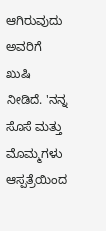ಆಗಿರುವುದು ಅವರಿಗೆ ಖುಷಿ ನೀಡಿದೆ. 'ನನ್ನ ಸೊಸೆ ಮತ್ತು ಮೊಮ್ಮಗಳು ಆಸ್ಪತ್ರೆಯಿಂದ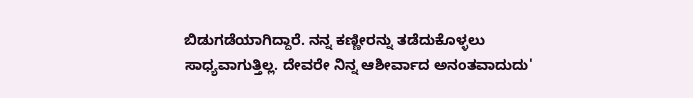ಬಿಡುಗಡೆಯಾಗಿದ್ದಾರೆ. ನನ್ನ ಕಣ್ಣೀರನ್ನು ತಡೆದುಕೊಳ್ಳಲು ಸಾಧ್ಯವಾಗುತ್ತಿಲ್ಲ. ದೇವರೇ ನಿನ್ನ ಆಶೀರ್ವಾದ ಅನಂತವಾದುದು'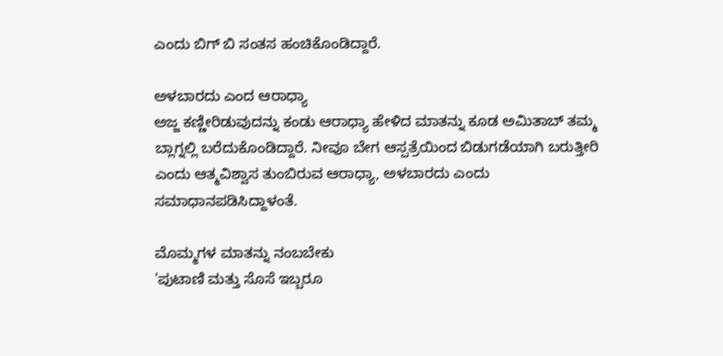ಎಂದು ಬಿಗ್ ಬಿ ಸಂತಸ ಹಂಚಿಕೊಂಡಿದ್ದಾರೆ.

ಅಳಬಾರದು ಎಂದ ಆರಾಧ್ಯಾ
ಅಜ್ಜ ಕಣ್ಣೀರಿಡುವುದನ್ನು ಕಂಡು ಆರಾಧ್ಯಾ ಹೇಳಿದ ಮಾತನ್ನು ಕೂಡ ಅಮಿತಾಬ್ ತಮ್ಮ ಬ್ಲಾಗ್ನಲ್ಲಿ ಬರೆದುಕೊಂಡಿದ್ದಾರೆ. ನೀವೂ ಬೇಗ ಆಸ್ಪತ್ರೆಯಿಂದ ಬಿಡುಗಡೆಯಾಗಿ ಬರುತ್ತೀರಿ ಎಂದು ಆತ್ಮವಿಶ್ವಾಸ ತುಂಬಿರುವ ಆರಾಧ್ಯಾ, ಅಳಬಾರದು ಎಂದು ಸಮಾಧಾನಪಡಿಸಿದ್ದಾಳಂತೆ.

ಮೊಮ್ಮಗಳ ಮಾತನ್ನು ನಂಬಬೇಕು
'ಪುಟಾಣಿ ಮತ್ತು ಸೊಸೆ ಇಬ್ಬರೂ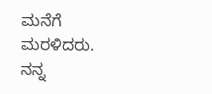ಮನೆಗೆ ಮರಳಿದರು. ನನ್ನ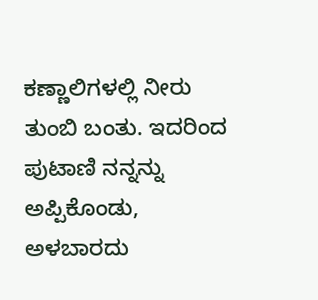ಕಣ್ಣಾಲಿಗಳಲ್ಲಿ ನೀರು ತುಂಬಿ ಬಂತು. ಇದರಿಂದ ಪುಟಾಣಿ ನನ್ನನ್ನು ಅಪ್ಪಿಕೊಂಡು, ಅಳಬಾರದು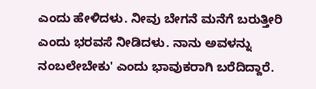ಎಂದು ಹೇಳಿದಳು. ನೀವು ಬೇಗನೆ ಮನೆಗೆ ಬರುತ್ತೀರಿ ಎಂದು ಭರವಸೆ ನೀಡಿದಳು. ನಾನು ಅವಳನ್ನು ನಂಬಲೇಬೇಕು' ಎಂದು ಭಾವುಕರಾಗಿ ಬರೆದಿದ್ದಾರೆ.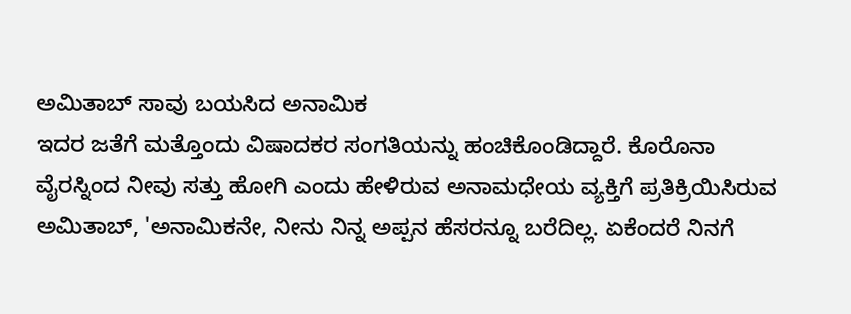ಅಮಿತಾಬ್ ಸಾವು ಬಯಸಿದ ಅನಾಮಿಕ
ಇದರ ಜತೆಗೆ ಮತ್ತೊಂದು ವಿಷಾದಕರ ಸಂಗತಿಯನ್ನು ಹಂಚಿಕೊಂಡಿದ್ದಾರೆ. ಕೊರೊನಾ ವೈರಸ್ನಿಂದ ನೀವು ಸತ್ತು ಹೋಗಿ ಎಂದು ಹೇಳಿರುವ ಅನಾಮಧೇಯ ವ್ಯಕ್ತಿಗೆ ಪ್ರತಿಕ್ರಿಯಿಸಿರುವ ಅಮಿತಾಬ್, 'ಅನಾಮಿಕನೇ, ನೀನು ನಿನ್ನ ಅಪ್ಪನ ಹೆಸರನ್ನೂ ಬರೆದಿಲ್ಲ. ಏಕೆಂದರೆ ನಿನಗೆ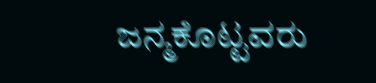ಜನ್ಮಕೊಟ್ಟವರು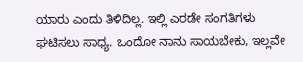ಯಾರು ಎಂದು ತಿಳಿದಿಲ್ಲ. ಇಲ್ಲಿ ಎರಡೇ ಸಂಗತಿಗಳು ಘಟಿಸಲು ಸಾಧ್ಯ. ಒಂದೋ ನಾನು ಸಾಯಬೇಕು, ಇಲ್ಲವೇ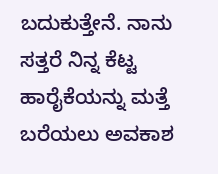ಬದುಕುತ್ತೇನೆ. ನಾನು ಸತ್ತರೆ ನಿನ್ನ ಕೆಟ್ಟ ಹಾರೈಕೆಯನ್ನು ಮತ್ತೆ ಬರೆಯಲು ಅವಕಾಶ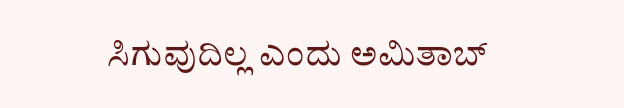ಸಿಗುವುದಿಲ್ಲ ಎಂದು ಅಮಿತಾಬ್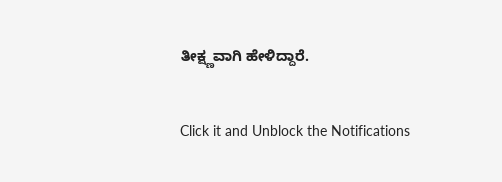ತೀಕ್ಷ್ಣವಾಗಿ ಹೇಳಿದ್ದಾರೆ.


Click it and Unblock the Notifications